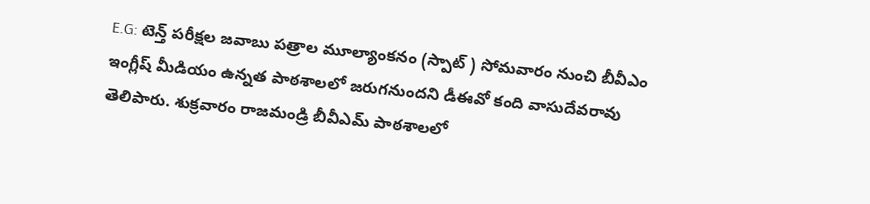E.G: టెన్త్ పరీక్షల జవాబు పత్రాల మూల్యాంకనం (స్పాట్ ) సోమవారం నుంచి బీవీఎం ఇంగ్లీష్ మీడియం ఉన్నత పాఠశాలలో జరుగనుందని డీఈవో కంది వాసుదేవరావు తెలిపారు. శుక్రవారం రాజమండ్రి బీవీఎమ్ పాఠశాలలో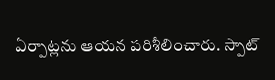ఏర్పాట్లను ఆయన పరిశీలించారు. స్పాట్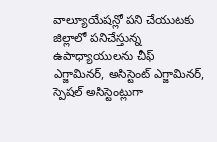వాల్యూయేషన్లో పని చేయుటకు జిల్లాలో పనిచేస్తున్న ఉపాధ్యాయులను చీఫ్ ఎగ్జామినర్, అసిస్టెంట్ ఎగ్జామినర్, స్పెషల్ అసిస్టెంట్లుగా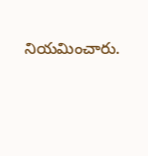నియమించారు.